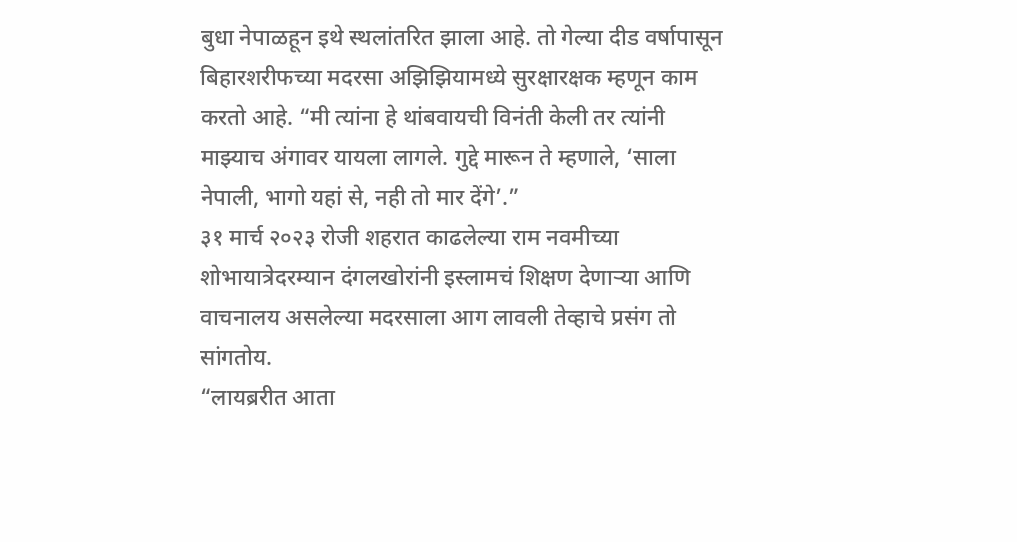बुधा नेपाळहून इथे स्थलांतरित झाला आहे. तो गेल्या दीड वर्षापासून बिहारशरीफच्या मदरसा अझिझियामध्ये सुरक्षारक्षक म्हणून काम करतो आहे. “मी त्यांना हे थांबवायची विनंती केली तर त्यांनी माझ्याच अंगावर यायला लागले. गुद्दे मारून ते म्हणाले, ‘साला नेपाली, भागो यहां से, नही तो मार देंगे’.”
३१ मार्च २०२३ रोजी शहरात काढलेल्या राम नवमीच्या शोभायात्रेदरम्यान दंगलखोरांनी इस्लामचं शिक्षण देणाऱ्या आणि वाचनालय असलेल्या मदरसाला आग लावली तेव्हाचे प्रसंग तो सांगतोय.
“लायब्ररीत आता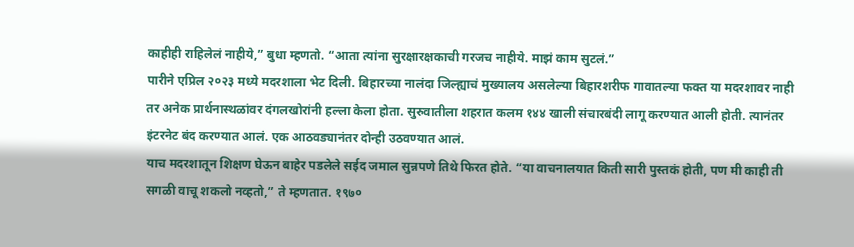काहीही राहिलेलं नाहीये,” बुधा म्हणतो. “आता त्यांना सुरक्षारक्षकाची गरजच नाहीये. माझं काम सुटलं.”
पारीने एप्रिल २०२३ मध्ये मदरशाला भेट दिली. बिहारच्या नालंदा जिल्ह्याचं मुख्यालय असलेल्या बिहारशरीफ गावातल्या फक्त या मदरशावर नाही तर अनेक प्रार्थनास्थळांवर दंगलखोरांनी हल्ला केला होता. सुरुवातीला शहरात कलम १४४ खाली संचारबंदी लागू करण्यात आली होती. त्यानंतर इंटरनेट बंद करण्यात आलं. एक आठवड्यानंतर दोन्ही उठवण्यात आलं.
याच मदरशातून शिक्षण घेऊन बाहेर पडलेले सईद जमाल सुन्नपणे तिथे फिरत होते. “या वाचनालयात किती सारी पुस्तकं होती, पण मी काही ती सगळी वाचू शकलो नव्हतो,” ते म्हणतात. १९७०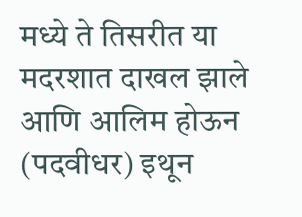मध्ये ते तिसरीत या मदरशात दाखल झाले आणि आलिम होऊन (पदवीधर) इथून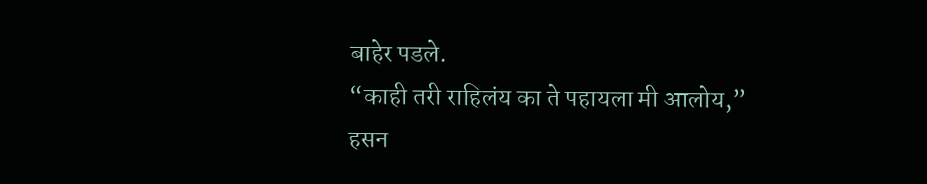बाहेर पडले.
“काही तरी राहिलंय का ते पहायला मी आलोय,” हसन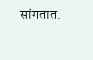सांगतात.